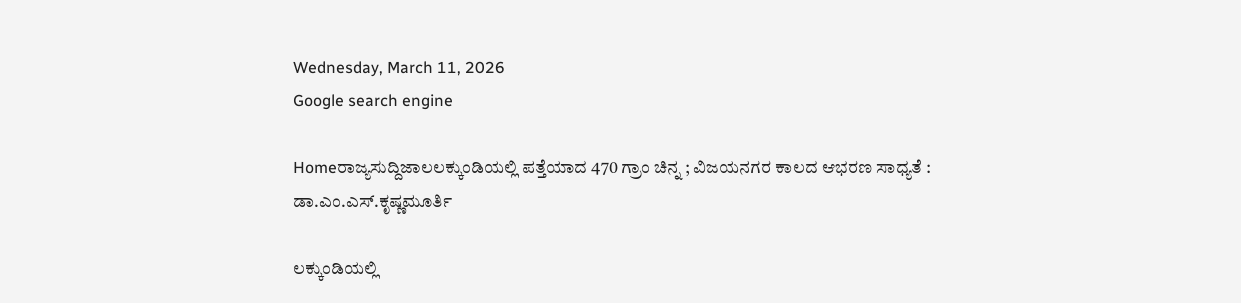Wednesday, March 11, 2026
Google search engine

Homeರಾಜ್ಯಸುದ್ದಿಜಾಲಲಕ್ಕುಂಡಿಯಲ್ಲಿ ಪತ್ತೆಯಾದ 470 ಗ್ರಾಂ ಚಿನ್ನ ; ವಿಜಯನಗರ ಕಾಲದ ಆಭರಣ ಸಾಧ್ಯತೆ : ಡಾ.ಎಂ.ಎಸ್.ಕೃಷ್ಣಮೂರ್ತಿ

ಲಕ್ಕುಂಡಿಯಲ್ಲಿ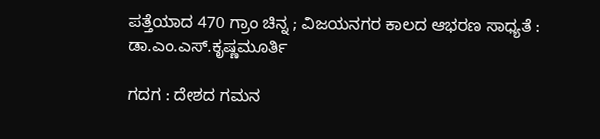ಪತ್ತೆಯಾದ 470 ಗ್ರಾಂ ಚಿನ್ನ ; ವಿಜಯನಗರ ಕಾಲದ ಆಭರಣ ಸಾಧ್ಯತೆ : ಡಾ.ಎಂ.ಎಸ್.ಕೃಷ್ಣಮೂರ್ತಿ

ಗದಗ : ದೇಶದ ಗಮನ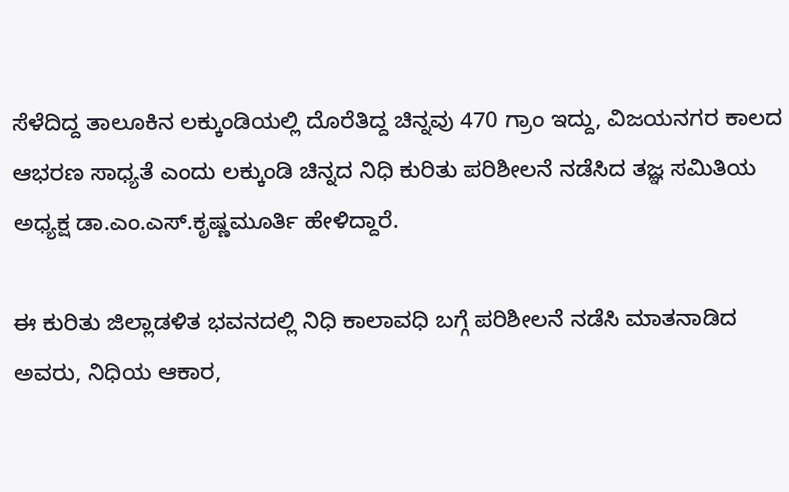ಸೆಳೆದಿದ್ದ ತಾಲೂಕಿನ ಲಕ್ಕುಂಡಿಯಲ್ಲಿ ದೊರೆತಿದ್ದ ಚಿನ್ನವು 470 ಗ್ರಾಂ ಇದ್ದು, ವಿಜಯನಗರ ಕಾಲದ ಆಭರಣ ಸಾಧ್ಯತೆ ಎಂದು ಲಕ್ಕುಂಡಿ ಚಿನ್ನದ ನಿಧಿ ಕುರಿತು ಪರಿಶೀಲನೆ ನಡೆಸಿದ ತಜ್ಞ ಸಮಿತಿಯ ಅಧ್ಯಕ್ಷ ಡಾ.ಎಂ.ಎಸ್.ಕೃಷ್ಣಮೂರ್ತಿ ಹೇಳಿದ್ದಾರೆ.

ಈ ಕುರಿತು ಜಿಲ್ಲಾಡಳಿತ ಭವನದಲ್ಲಿ ನಿಧಿ ಕಾಲಾವಧಿ ಬಗ್ಗೆ ಪರಿಶೀಲನೆ ನಡೆಸಿ ಮಾತನಾಡಿದ ಅವರು, ನಿಧಿಯ ಆಕಾರ,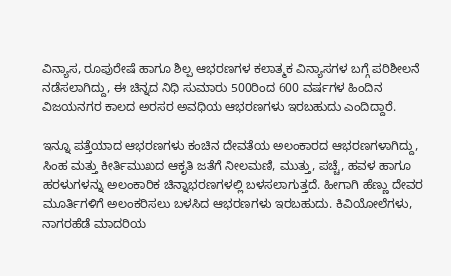ವಿನ್ಯಾಸ, ರೂಪುರೇಷೆ ಹಾಗೂ ಶಿಲ್ಪ ಆಭರಣಗಳ ಕಲಾತ್ಮಕ ವಿನ್ಯಾಸಗಳ ಬಗ್ಗೆ ಪರಿಶೀಲನೆ ನಡೆಸಲಾಗಿದ್ದು, ಈ ಚಿನ್ನದ ನಿಧಿ ಸುಮಾರು 500ರಿಂದ 600 ವರ್ಷಗಳ ಹಿಂದಿನ ವಿಜಯನಗರ ಕಾಲದ ಅರಸರ ಅವಧಿಯ ಆಭರಣಗಳು ಇರಬಹುದು ಎಂದಿದ್ದಾರೆ.

ಇನ್ನೂ ಪತ್ತೆಯಾದ ಆಭರಣಗಳು ಕಂಚಿನ ದೇವತೆಯ ಅಲಂಕಾರದ ಆಭರಣಗಳಾಗಿದ್ದು, ಸಿಂಹ ಮತ್ತು ಕೀರ್ತಿಮುಖದ ಆಕೃತಿ ಜತೆಗೆ ನೀಲಮಣಿ, ಮುತ್ತು, ಪಚ್ಚೆ, ಹವಳ ಹಾಗೂ ಹರಳುಗಳನ್ನು ಅಲಂಕಾರಿಕ ಚಿನ್ನಾಭರಣಗಳಲ್ಲಿ ಬಳಸಲಾಗುತ್ತದೆ. ಹೀಗಾಗಿ ಹೆಣ್ಣು ದೇವರ ಮೂರ್ತಿಗಳಿಗೆ ಅಲಂಕರಿಸಲು ಬಳಸಿದ ಆಭರಣಗಳು ಇರಬಹುದು. ಕಿವಿಯೋಲೆಗಳು, ನಾಗರಹೆಡೆ ಮಾದರಿಯ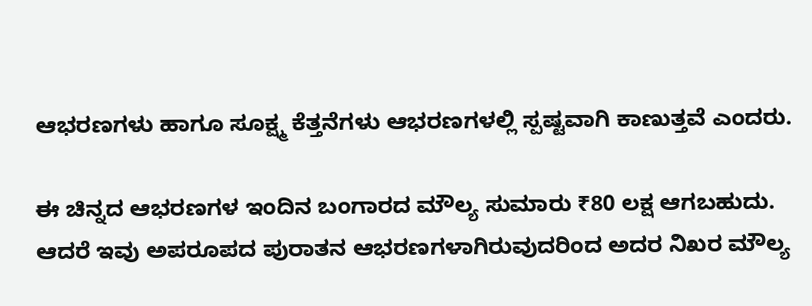ಆಭರಣಗಳು ಹಾಗೂ ಸೂಕ್ಷ್ಮ ಕೆತ್ತನೆಗಳು ಆಭರಣಗಳಲ್ಲಿ ಸ್ಪಷ್ಟವಾಗಿ ಕಾಣುತ್ತವೆ ಎಂದರು.

ಈ ಚಿನ್ನದ ಆಭರಣಗಳ ಇಂದಿನ ಬಂಗಾರದ ಮೌಲ್ಯ ಸುಮಾರು ₹80 ಲಕ್ಷ ಆಗಬಹುದು. ಆದರೆ ಇವು ಅಪರೂಪದ ಪುರಾತನ ಆಭರಣಗಳಾಗಿರುವುದರಿಂದ ಅದರ ನಿಖರ ಮೌಲ್ಯ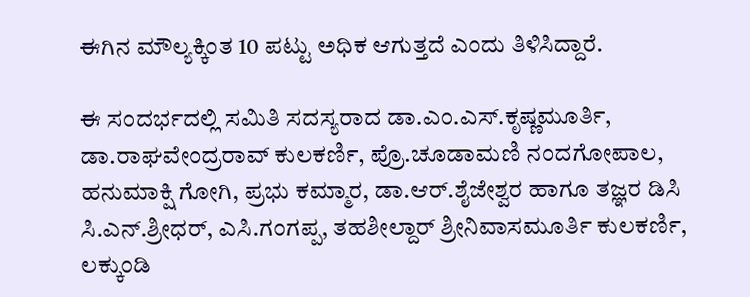ಈಗಿನ ಮೌಲ್ಯಕ್ಕಿಂತ 10 ಪಟ್ಟು ಅಧಿಕ ಆಗುತ್ತದೆ ಎಂದು ತಿಳಿಸಿದ್ದಾರೆ.

ಈ ಸಂದರ್ಭದಲ್ಲಿ ‌ಸಮಿತಿ‌ ಸದಸ್ಯರಾದ ಡಾ.ಎಂ.ಎಸ್.ಕೃಷ್ಣಮೂರ್ತಿ, ಡಾ.ರಾಘವೇಂದ್ರರಾವ್ ಕುಲಕರ್ಣಿ, ಪ್ರೊ.ಚೂಡಾಮಣಿ ನಂದಗೋಪಾಲ, ಹನುಮಾಕ್ಷಿ ಗೋಗಿ, ಪ್ರಭು ಕಮ್ಮಾರ, ಡಾ.ಆರ್.ಶೈಜೇಶ್ವರ ಹಾಗೂ ತಜ್ಞರ ಡಿಸಿ ಸಿ.ಎನ್.ಶ್ರೀಧರ್, ಎಸಿ.ಗಂಗಪ್ಪ, ತಹಶೀಲ್ದಾರ್ ಶ್ರೀನಿವಾಸಮೂರ್ತಿ ಕುಲಕರ್ಣಿ, ಲಕ್ಕುಂಡಿ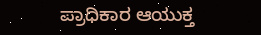ಪ್ರಾಧಿಕಾರ ಆಯುಕ್ತ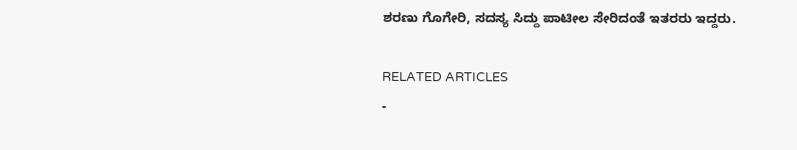ಶರಣು ಗೊಗೇರಿ, ಸದಸ್ಯ ಸಿದ್ದು ಪಾಟೀಲ ಸೇರಿದಂತೆ ಇತರರು ಇದ್ದರು.

RELATED ARTICLES
-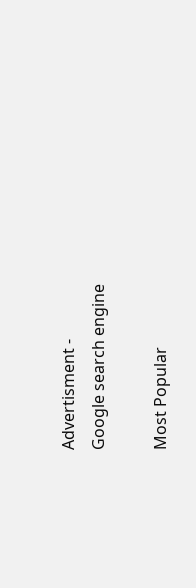Advertisment -
Google search engine

Most Popular